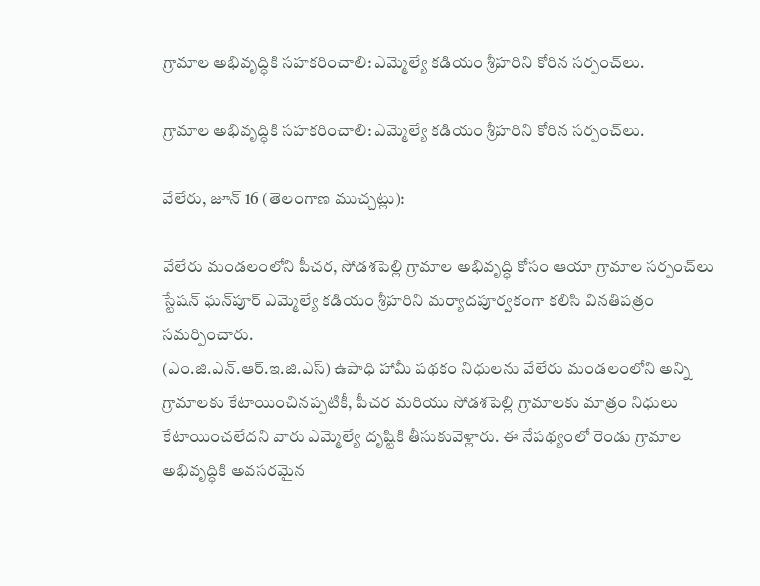గ్రామాల అభివృద్ధికి సహకరించాలి: ఎమ్మెల్యే కడియం శ్రీహరిని కోరిన సర్పంచ్‌లు.

గ్రామాల అభివృద్ధికి సహకరించాలి: ఎమ్మెల్యే కడియం శ్రీహరిని కోరిన సర్పంచ్‌లు.

వేలేరు, జూన్ 16 (తెలంగాణ ముచ్చట్లు):

వేలేరు మండలంలోని పీచర, సోడశపెల్లి గ్రామాల అభివృద్ధి కోసం ఆయా గ్రామాల సర్పంచ్‌లు స్టేషన్ ఘన్‌పూర్ ఎమ్మెల్యే కడియం శ్రీహరిని మర్యాదపూర్వకంగా కలిసి వినతిపత్రం సమర్పించారు.
(ఎం.జి.ఎన్.ఆర్.ఇ.జి.ఎస్) ఉపాధి హామీ పథకం నిధులను వేలేరు మండలంలోని అన్ని గ్రామాలకు కేటాయించినప్పటికీ, పీచర మరియు సోడశపెల్లి గ్రామాలకు మాత్రం నిధులు కేటాయించలేదని వారు ఎమ్మెల్యే దృష్టికి తీసుకువెళ్లారు. ఈ నేపథ్యంలో రెండు గ్రామాల అభివృద్ధికి అవసరమైన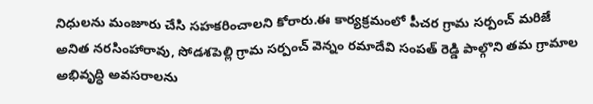నిధులను మంజూరు చేసి సహకరించాలని కోరారు.ఈ కార్యక్రమంలో పీచర గ్రామ సర్పంచ్ మరిజే అనిత నరసింహారావు, సోడశపెల్లి గ్రామ సర్పంచ్ వెన్నం రమాదేవి సంపత్ రెడ్డి పాల్గొని తమ గ్రామాల అభివృద్ధి అవసరాలను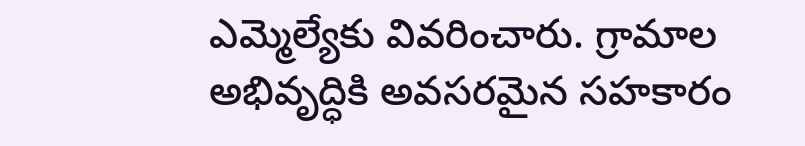ఎమ్మెల్యేకు వివరించారు. గ్రామాల అభివృద్ధికి అవసరమైన సహకారం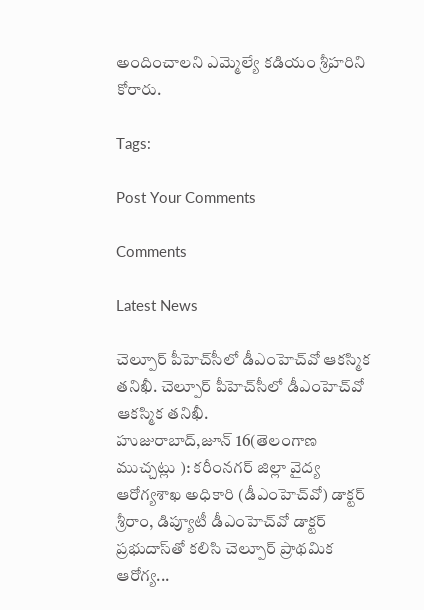అందించాలని ఎమ్మెల్యే కడియం శ్రీహరిని కోరారు.

Tags:

Post Your Comments

Comments

Latest News

చెల్పూర్ పీహెచ్‌సీలో డీఎంహెచ్‌వో ఆకస్మిక తనిఖీ. చెల్పూర్ పీహెచ్‌సీలో డీఎంహెచ్‌వో ఆకస్మిక తనిఖీ.
హుజురాబాద్,జూన్ 16(తెలంగాణ ముచ్చట్లు ): కరీంనగర్ జిల్లా వైద్య ఆరోగ్యశాఖ అధికారి (డీఎంహెచ్‌వో) డాక్టర్ శ్రీరాం, డిప్యూటీ డీఎంహెచ్‌వో డాక్టర్ ప్రభుదాస్‌తో కలిసి చెల్పూర్ ప్రాథమిక ఆరోగ్య...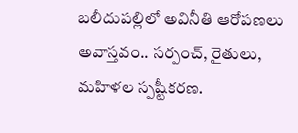బలీదుపల్లిలో అవినీతి ఆరోపణలు అవాస్తవం.. సర్పంచ్, రైతులు, మహిళల స్పష్టీకరణ.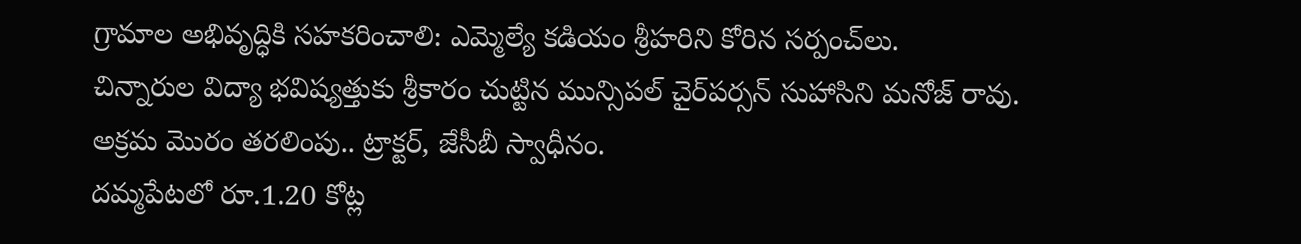గ్రామాల అభివృద్ధికి సహకరించాలి: ఎమ్మెల్యే కడియం శ్రీహరిని కోరిన సర్పంచ్‌లు.
చిన్నారుల విద్యా భవిష్యత్తుకు శ్రీకారం చుట్టిన మున్సిపల్ చైర్‌పర్సన్ సుహాసిని మనోజ్ రావు.
అక్రమ మొరం తరలింపు.. ట్రాక్టర్, జేసీబీ స్వాధీనం.
దమ్మపేటలో రూ.1.20 కోట్ల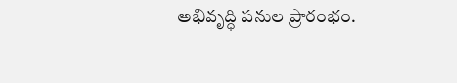అభివృద్ధి పనుల ప్రారంభం.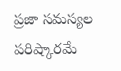ప్రజా సమస్యల పరిష్కారమే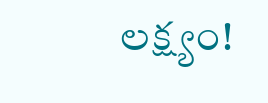లక్ష్యం!